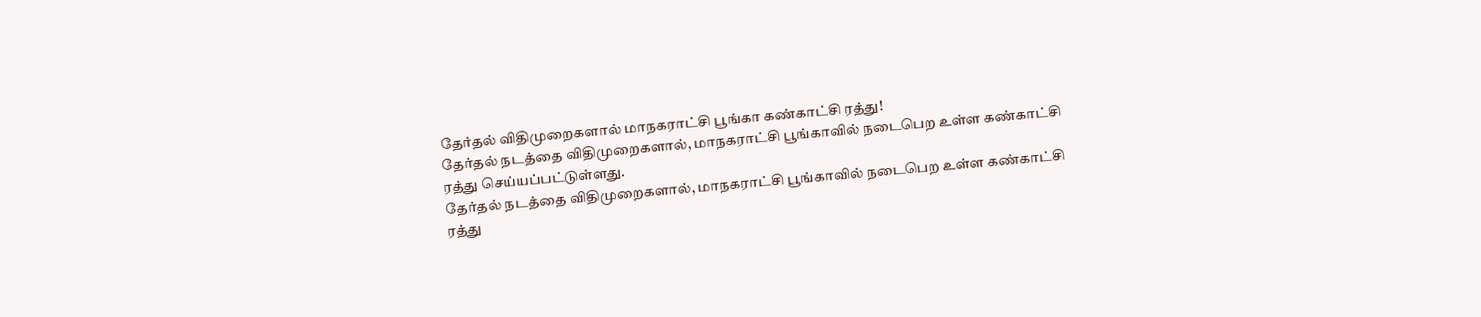தேர்தல் விதிமுறைகளால் மாநகராட்சி பூங்கா கண்காட்சி ரத்து!
தேர்தல் நடத்தை விதிமுறைகளால், மாநகராட்சி பூங்காவில் நடைபெற உள்ள கண்காட்சி ரத்து செய்யப்பட்டுள்ளது.
தேர்தல் நடத்தை விதிமுறைகளால், மாநகராட்சி பூங்காவில் நடைபெற உள்ள கண்காட்சி ரத்து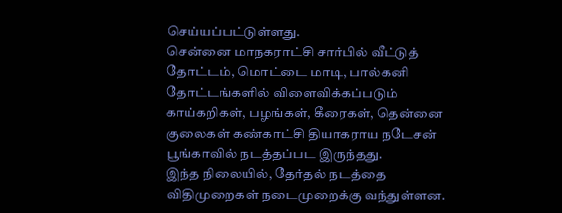செய்யப்பட்டுள்ளது.
சென்னை மாநகராட்சி சார்பில் வீட்டுத் தோட்டம், மொட்டை மாடி, பால்கனி தோட்டங்களில் விளைவிக்கப்படும் காய்கறிகள், பழங்கள், கீரைகள், தென்னை குலைகள் கண்காட்சி தியாகராய நடேசன் பூங்காவில் நடத்தப்பட இருந்தது.
இந்த நிலையில், தேர்தல் நடத்தை விதிமுறைகள் நடைமுறைக்கு வந்துள்ளன.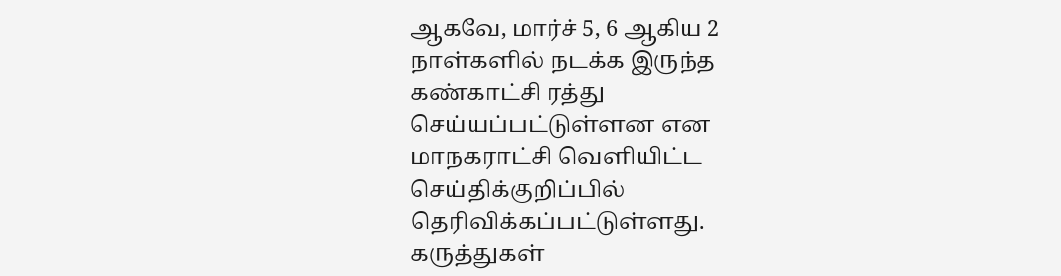ஆகவே, மார்ச் 5, 6 ஆகிய 2 நாள்களில் நடக்க இருந்த கண்காட்சி ரத்து செய்யப்பட்டுள்ளன என மாநகராட்சி வெளியிட்ட செய்திக்குறிப்பில் தெரிவிக்கப்பட்டுள்ளது.
கருத்துகள்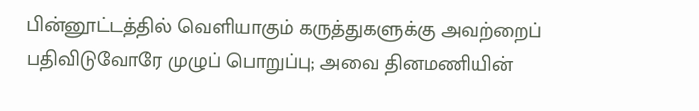பின்னூட்டத்தில் வெளியாகும் கருத்துகளுக்கு அவற்றைப் பதிவிடுவோரே முழுப் பொறுப்பு; அவை தினமணியின்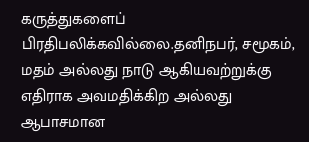கருத்துகளைப் பிரதிபலிக்கவில்லை.தனிநபர், சமூகம், மதம் அல்லது நாடு ஆகியவற்றுக்கு எதிராக அவமதிக்கிற அல்லது ஆபாசமான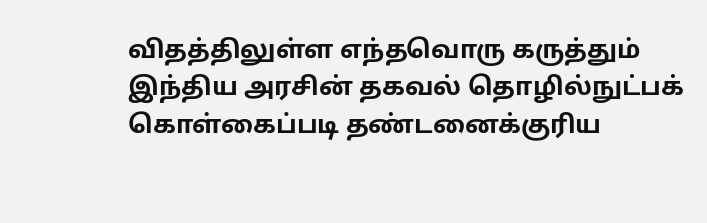விதத்திலுள்ள எந்தவொரு கருத்தும் இந்திய அரசின் தகவல் தொழில்நுட்பக் கொள்கைப்படி தண்டனைக்குரிய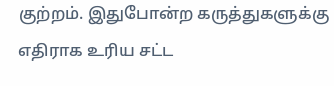குற்றம். இதுபோன்ற கருத்துகளுக்கு எதிராக உரிய சட்ட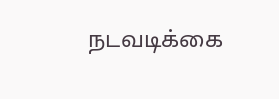நடவடிக்கை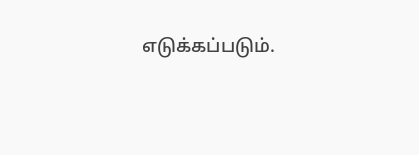எடுக்கப்படும்.